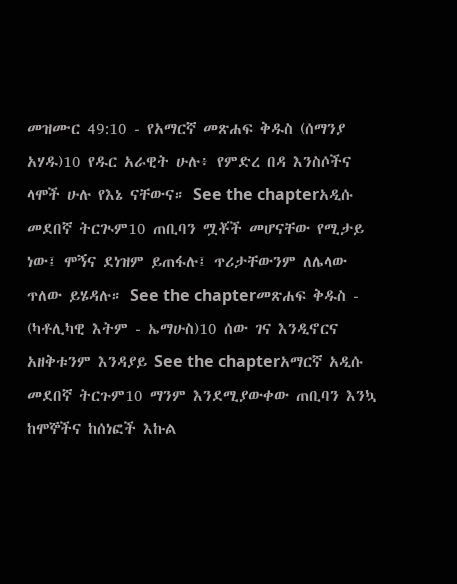መዝሙር 49:10 - የአማርኛ መጽሐፍ ቅዱስ (ሰማንያ አሃዱ)10 የዱር አራዊት ሁሉ፥ የምድረ በዳ እንስሶችና ላሞች ሁሉ የእኔ ናቸውና። See the chapterአዲሱ መደበኛ ትርጒም10 ጠቢባን ሟቾች መሆናቸው የሚታይ ነው፤ ሞኝና ደነዝም ይጠፋሉ፤ ጥሪታቸውንም ለሌላው ጥለው ይሄዳሉ። See the chapterመጽሐፍ ቅዱስ - (ካቶሊካዊ እትም - ኤማሁስ)10 ሰው ገና እንዲኖርና አዘቅቱንም እንዳያይ See the chapterአማርኛ አዲሱ መደበኛ ትርጉም10 ማንም እንደሚያውቀው ጠቢባን እንኳ ከሞኞችና ከሰነፎች እኩል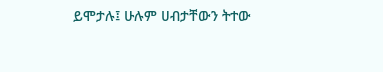ይሞታሉ፤ ሁሉም ሀብታቸውን ትተው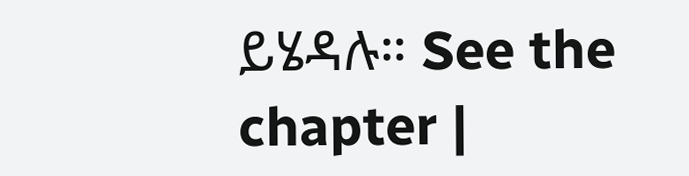ይሄዳሉ። See the chapter |